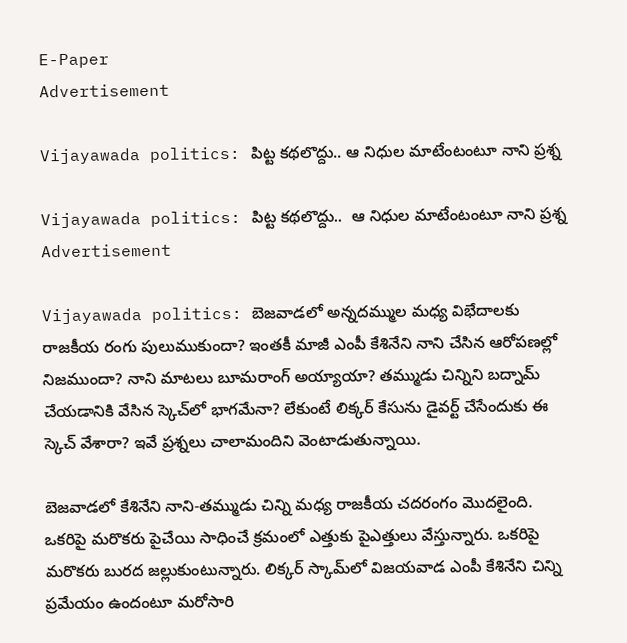E-Paper
Advertisement

Vijayawada politics: పిట్ట కథలొద్దు.. ఆ నిధుల మాటేంటంటూ నాని ప్రశ్న

Vijayawada politics: పిట్ట కథలొద్దు..  ఆ నిధుల మాటేంటంటూ నాని ప్రశ్న
Advertisement

Vijayawada politics: బెజవాడలో అన్నదమ్ముల మధ్య విభేదాలకు రాజకీయ రంగు పులుముకుందా? ఇంతకీ మాజీ ఎంపీ కేశినేని నాని చేసిన ఆరోపణల్లో నిజముందా? నాని మాటలు బూమరాంగ్ అయ్యాయా? తమ్ముడు చిన్నిని బద్నామ్ చేయడానికి వేసిన స్కెచ్‌లో భాగమేనా? లేకుంటే లిక్కర్ కేసును డైవర్ట్ చేసేందుకు ఈ స్కెచ్ వేశారా? ఇవే ప్రశ్నలు చాలామందిని వెంటాడుతున్నాయి.

బెజవాడలో కేశినేని నాని-తమ్ముడు చిన్ని మధ్య రాజకీయ చదరంగం మొదలైంది. ఒకరిపై మరొకరు పైచేయి సాధించే క్రమంలో ఎత్తుకు పైఎత్తులు వేస్తున్నారు. ఒకరిపై మరొకరు బురద జల్లుకుంటున్నారు. లిక్కర్ స్కామ్‌లో విజయవాడ ఎంపీ కేశినేని చిన్ని ప్రమేయం ఉందంటూ మరోసారి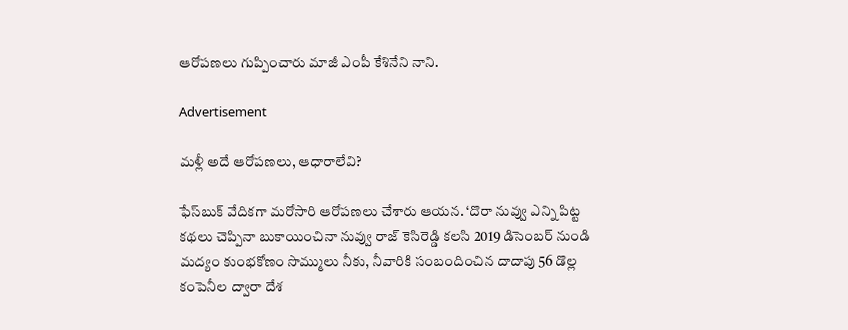ఆరోపణలు గుప్పించారు మాజీ ఎంపీ కేశినేని నాని.

Advertisement

మళ్లీ అదే ఆరోపణలు, ఆధారాలేవి?

ఫేస్‌బుక్ వేదికగా మరోసారి ఆరోపణలు చేశారు ఆయన. ‘దొరా నువ్వు ఎన్ని పిట్ట కథలు చెప్పినా బుకాయించినా నువ్వు రాజ్ కెసిరెడ్డి కలసి 2019 డిసెంబర్ నుండి మద్యం కుంభకోణం సొమ్ములు నీకు, నీవారికి సంబందించిన దాదాపు 56 డొల్ల కంపెనీల ద్వారా దేశ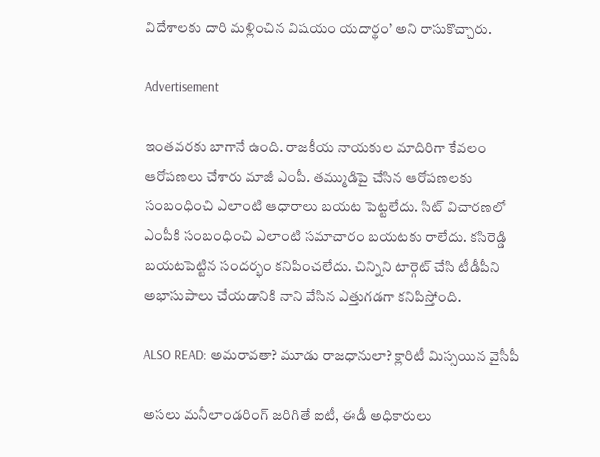విదేశాలకు దారి మళ్లించిన విషయం యదార్థం’ అని రాసుకొచ్చారు.

Advertisement

ఇంతవరకు బాగానే ఉంది. రాజకీయ నాయకుల మాదిరిగా కేవలం ఆరోపణలు చేశారు మాజీ ఎంపీ. తమ్ముడిపై చేసిన ఆరోపణలకు సంబంధించి ఎలాంటి ఆధారాలు బయట పెట్టలేదు. సిట్ విచారణలో ఎంపీకి సంబంధించి ఎలాంటి సమాచారం బయటకు రాలేదు. కసిరెడ్డి బయటపెట్టిన సందర్భం కనిపించలేదు. చిన్నిని టార్గెట్ చేసి టీడీపీని అభాసుపాలు చేయడానికి నాని వేసిన ఎత్తుగడగా కనిపిస్తోంది.

ALSO READ: అమరావతా? మూడు రాజధానులా? క్లారిటీ మిస్సయిన వైసీపీ

అసలు మనీలాండరింగ్ జరిగితే ఐటీ, ఈడీ అధికారులు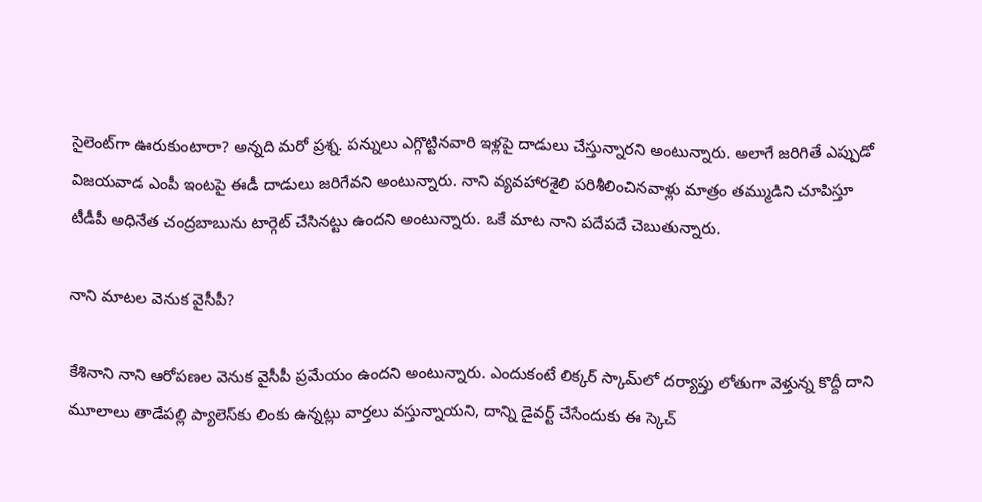సైలెంట్‌గా ఊరుకుంటారా? అన్నది మరో ప్రశ్న. పన్నులు ఎగ్గొట్టినవారి ఇళ్లపై దాడులు చేస్తున్నారని అంటున్నారు. అలాగే జరిగితే ఎప్పుడో విజయవాడ ఎంపీ ఇంటపై ఈడీ దాడులు జరిగేవని అంటున్నారు. నాని వ్యవహారశైలి పరిశీలించినవాళ్లు మాత్రం తమ్ముడిని చూపిస్తూ టీడీపీ అధినేత చంద్రబాబును టార్గెట్ చేసినట్టు ఉందని అంటున్నారు. ఒకే మాట నాని పదేపదే చెబుతున్నారు.

నాని మాటల వెనుక వైసీపీ?

కేశినాని నాని ఆరోపణల వెనుక వైసీపీ ప్రమేయం ఉందని అంటున్నారు. ఎందుకంటే లిక్కర్ స్కామ్‌లో దర్యాప్తు లోతుగా వెళ్తున్న కొద్దీ దాని మూలాలు తాడేపల్లి ప్యాలెస్‌కు లింకు ఉన్నట్లు వార్తలు వస్తున్నాయని, దాన్ని డైవర్ట్ చేసేందుకు ఈ స్కెచ్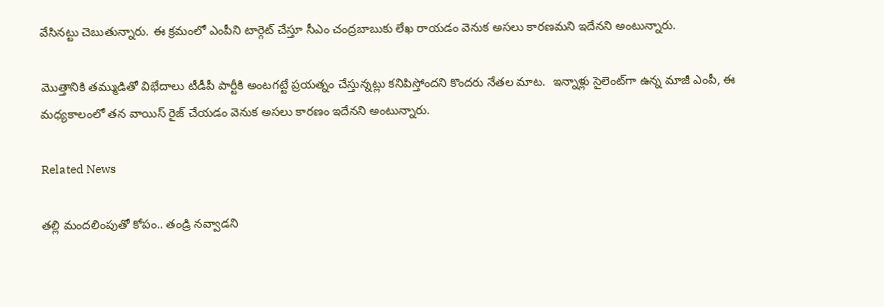వేసినట్టు చెబుతున్నారు. ఈ క్రమంలో ఎంపీని టార్గెట్ చేస్తూ సీఎం చంద్రబాబుకు లేఖ రాయడం వెనుక అసలు కారణమని ఇదేనని అంటున్నారు.

మొత్తానికి తమ్ముడితో విభేదాలు టీడీపీ పార్టీకి అంటగట్టే ప్రయత్నం చేస్తున్నట్లు కనిపిస్తోందని కొందరు నేతల మాట.  ఇన్నాళ్లు సైలెంట్‌గా ఉన్న మాజీ ఎంపీ, ఈ మధ్యకాలంలో తన వాయిస్ రైజ్ చేయడం వెనుక అసలు కారణం ఇదేనని అంటున్నారు.

Related News

తల్లి మందలింపుతో కోపం.. తండ్రి నవ్వాడని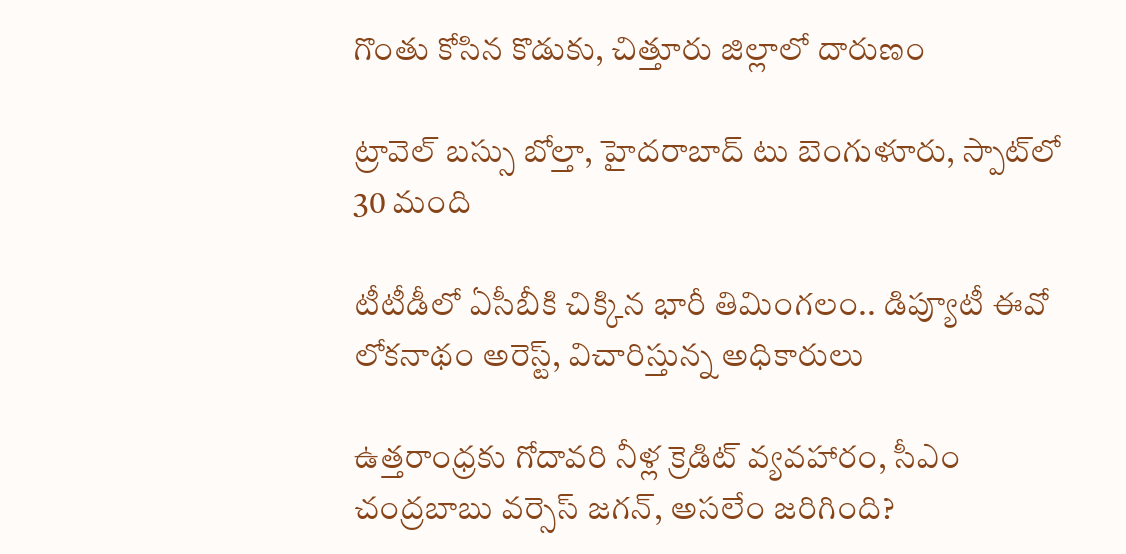గొంతు కోసిన కొడుకు, చిత్తూరు జిల్లాలో దారుణం

ట్రావెల్ బస్సు బోల్తా, హైదరాబాద్ టు బెంగుళూరు, స్పాట్‌లో 30 మంది

టీటీడీలో ఏసీబీకి చిక్కిన భారీ తిమింగలం.. డిప్యూటీ ఈవో లోకనాథం అరెస్ట్, విచారిస్తున్న అధికారులు

ఉత్తరాంధ్రకు గోదావరి నీళ్ల క్రెడిట్ వ్యవహారం, సీఎం చంద్రబాబు వర్సెస్ జగన్, అసలేం జరిగింది?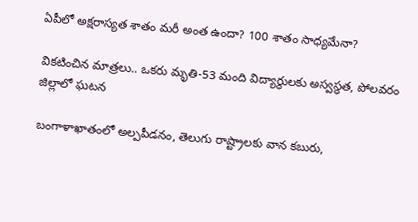ఏపీలో అక్షరాస్యత శాతం మరీ అంత ఉందా? 100 శాతం సాధ్యమేనా?

వికటించిన మాత్రలు.. ఒకరు మృతి-53 మంది విద్యార్థులకు అస్వస్థత, పోలవరం జిల్లాలో ఘటన

బంగాళాఖాతంలో అల్పపీడనం, తెలుగు రాష్ట్రాలకు వాన కబురు,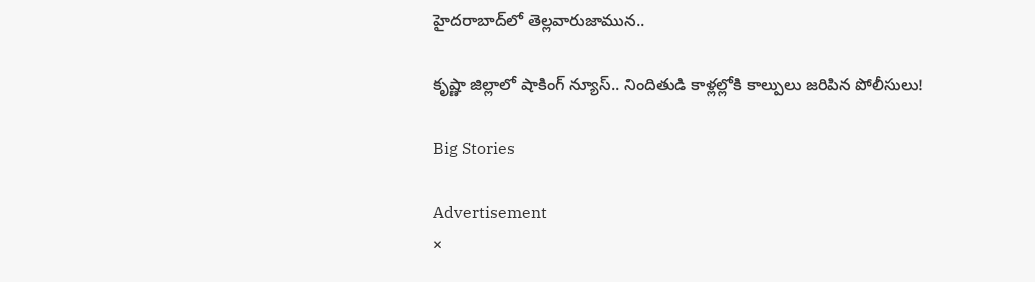హైదరాబాద్‌లో తెల్లవారుజామున..

కృష్ణా జిల్లాలో షాకింగ్ న్యూస్.. నిందితుడి కాళ్లల్లోకి కాల్పులు జరిపిన పోలీసులు!

Big Stories

Advertisement
×